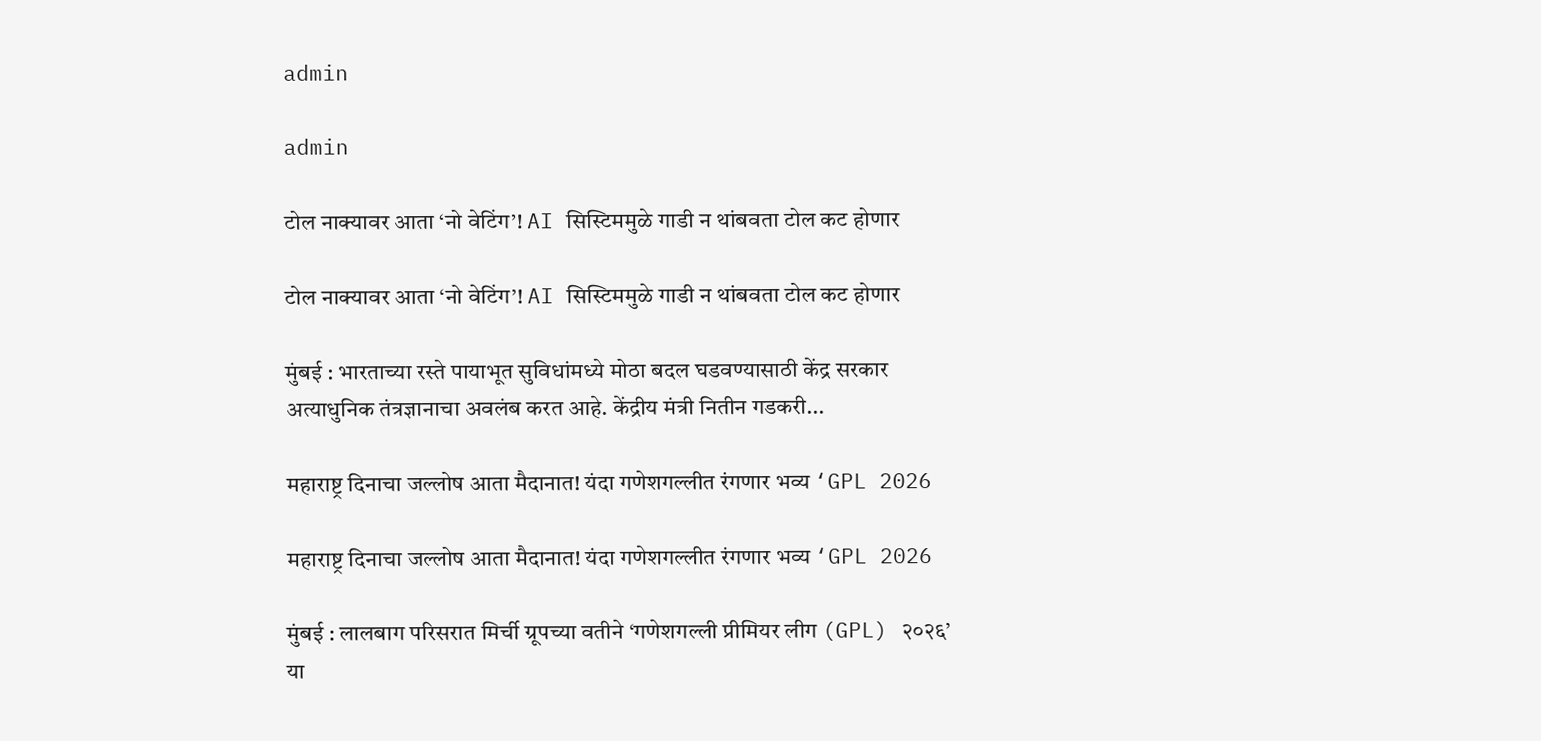admin

admin

टोल नाक्यावर आता ‘नो वेटिंग’! AI सिस्टिममुळे गाडी न थांबवता टोल कट होणार

टोल नाक्यावर आता ‘नो वेटिंग’! AI सिस्टिममुळे गाडी न थांबवता टोल कट होणार

मुंबई : भारताच्या रस्ते पायाभूत सुविधांमध्ये मोठा बदल घडवण्यासाठी केंद्र सरकार अत्याधुनिक तंत्रज्ञानाचा अवलंब करत आहे. केंद्रीय मंत्री नितीन गडकरी...

महाराष्ट्र दिनाचा जल्लोष आता मैदानात! यंदा गणेशगल्लीत रंगणार भव्य ‘GPL 2026

महाराष्ट्र दिनाचा जल्लोष आता मैदानात! यंदा गणेशगल्लीत रंगणार भव्य ‘GPL 2026

मुंबई : लालबाग परिसरात मिर्ची ग्रूपच्या वतीने ‘गणेशगल्ली प्रीमियर लीग (GPL) २०२६’ या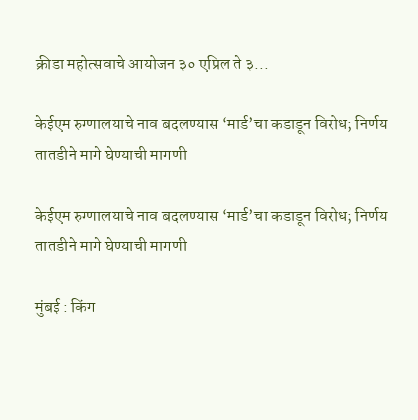क्रीडा महोत्सवाचे आयोजन ३० एप्रिल ते ३...

केईएम रुग्णालयाचे नाव बदलण्यास ‘मार्ड’चा कडाडून विरोध; निर्णय तातडीने मागे घेण्याची मागणी

केईएम रुग्णालयाचे नाव बदलण्यास ‘मार्ड’चा कडाडून विरोध; निर्णय तातडीने मागे घेण्याची मागणी

मुंबई : किंग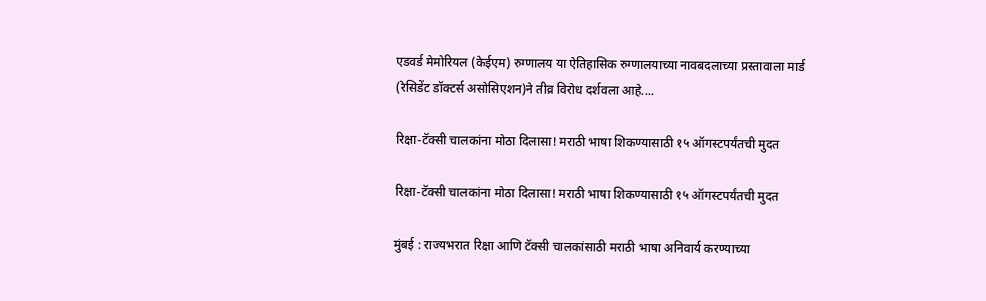एडवर्ड मेमोरियल (केईएम) रुग्णालय या ऐतिहासिक रुग्णालयाच्या नावबदलाच्या प्रस्तावाला मार्ड (रेसिडेंट डॉक्टर्स असोसिएशन)ने तीव्र विरोध दर्शवला आहे....

रिक्षा-टॅक्सी चालकांना मोठा दिलासा! मराठी भाषा शिकण्यासाठी १५ ऑगस्टपर्यंतची मुदत

रिक्षा-टॅक्सी चालकांना मोठा दिलासा! मराठी भाषा शिकण्यासाठी १५ ऑगस्टपर्यंतची मुदत

मुंबई : राज्यभरात रिक्षा आणि टॅक्सी चालकांसाठी मराठी भाषा अनिवार्य करण्याच्या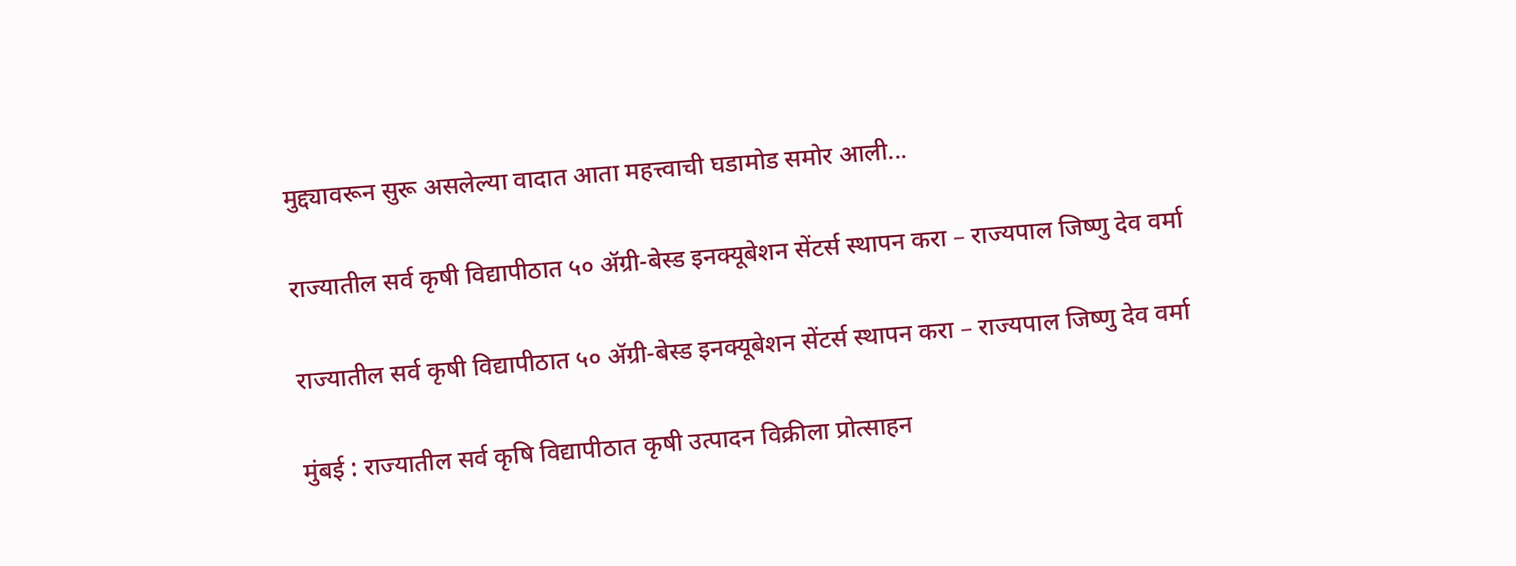मुद्द्यावरून सुरू असलेल्या वादात आता महत्त्वाची घडामोड समोर आली...

राज्यातील सर्व कृषी विद्यापीठात ५० ॲग्री-बेस्ड इनक्यूबेशन सेंटर्स स्थापन करा – राज्यपाल जिष्णु देव वर्मा

राज्यातील सर्व कृषी विद्यापीठात ५० ॲग्री-बेस्ड इनक्यूबेशन सेंटर्स स्थापन करा – राज्यपाल जिष्णु देव वर्मा

मुंबई : राज्यातील सर्व कृषि विद्यापीठात कृषी उत्पादन विक्रीला प्रोत्साहन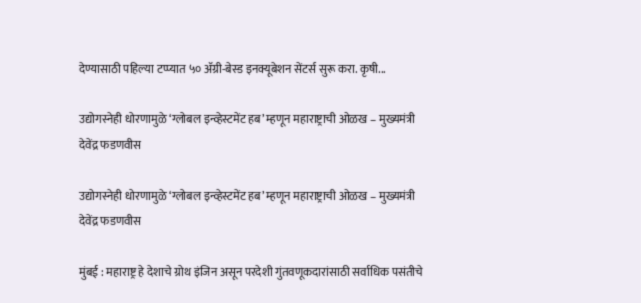देण्यासाठी पहिल्या टप्प्यात ५० ॲग्री-बेस्ड इनक्यूबेशन सेंटर्स सुरू करा. कृषी...

उद्योगस्नेही धोरणामुळे ‘ग्लोबल इन्व्हेस्टमेंट हब’ म्हणून महाराष्ट्राची ओळख – मुख्यमंत्री देवेंद्र फडणवीस

उद्योगस्नेही धोरणामुळे ‘ग्लोबल इन्व्हेस्टमेंट हब’ म्हणून महाराष्ट्राची ओळख – मुख्यमंत्री देवेंद्र फडणवीस

मुंबई : महाराष्ट्र हे देशाचे ग्रोथ इंजिन असून परदेशी गुंतवणूकदारांसाठी सर्वाधिक पसंतीचे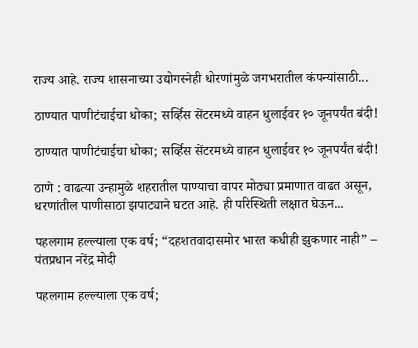राज्य आहे. राज्य शासनाच्या उद्योगस्नेही धोरणांमुळे जगभरातील कंपन्यांसाठी...

ठाण्यात पाणीटंचाईचा धोका; सर्व्हिस सेंटरमध्ये वाहन धुलाईवर १० जूनपर्यंत बंदी!

ठाण्यात पाणीटंचाईचा धोका; सर्व्हिस सेंटरमध्ये वाहन धुलाईवर १० जूनपर्यंत बंदी!

ठाणे : वाढत्या उन्हामुळे शहरातील पाण्याचा वापर मोठ्या प्रमाणात वाढत असून, धरणांतील पाणीसाठा झपाट्याने घटत आहे. ही परिस्थिती लक्षात घेऊन...

पहलगाम हल्ल्याला एक वर्ष; “दहशतवादासमोर भारत कधीही झुकणार नाही” – पंतप्रधान नरेंद्र मोदी

पहलगाम हल्ल्याला एक वर्ष;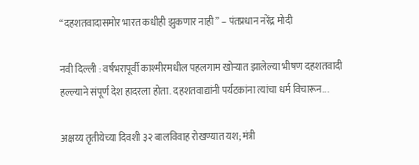“दहशतवादासमोर भारत कधीही झुकणार नाही” – पंतप्रधान नरेंद्र मोदी

नवी दिल्ली : वर्षभरापूर्वी काश्मीरमधील पहलगाम खोऱ्यात झालेल्या भीषण दहशतवादी हल्ल्याने संपूर्ण देश हादरला होता. दहशतवाद्यांनी पर्यटकांना त्यांचा धर्म विचारून...

अक्षय्य तृतीयेच्या दिवशी ३२ बालविवाह रोखण्यात यश; मंत्री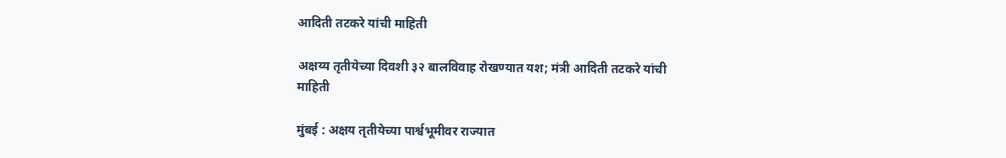आदिती तटकरे यांची माहिती

अक्षय्य तृतीयेच्या दिवशी ३२ बालविवाह रोखण्यात यश; मंत्री आदिती तटकरे यांची माहिती

मुंबई : अक्षय तृतीयेच्या पार्श्वभूमीवर राज्यात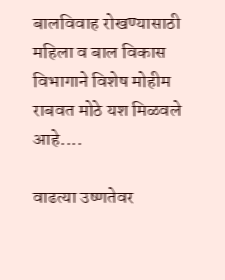बालविवाह रोखण्यासाठी महिला व बाल विकास विभागाने विशेष मोहीम राबवत मोठे यश मिळवले आहे....

वाढत्या उष्णतेवर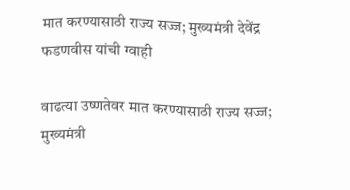मात करण्यासाठी राज्य सज्ज; मुख्यमंत्री देवेंद्र फडणवीस यांची ग्वाही

वाढत्या उष्णतेवर मात करण्यासाठी राज्य सज्ज; मुख्यमंत्री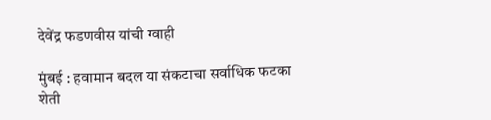देवेंद्र फडणवीस यांची ग्वाही

मुंबई : हवामान बदल या संकटाचा सर्वाधिक फटका शेती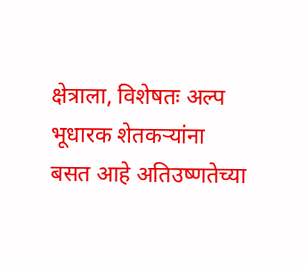क्षेत्राला, विशेषतः अल्प भूधारक शेतकऱ्यांना बसत आहे अतिउष्णतेच्या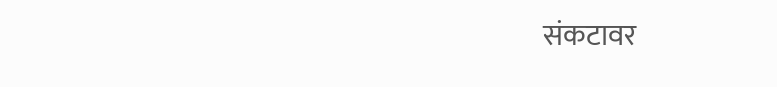संकटावर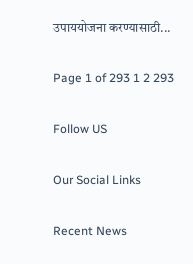उपाययोजना करण्यासाठी...

Page 1 of 293 1 2 293

Follow US

Our Social Links

Recent News